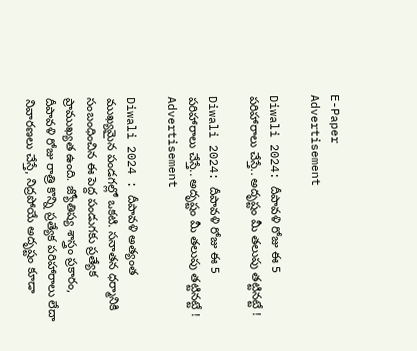E-Paper
Advertisement

Diwali 2024: దీపావళి రోజు ఈ 5 పరిహారాలు చేస్తే.. అదృష్టం మీ తలుపు తట్టినట్టే !

Diwali 2024: దీపావళి రోజు ఈ 5 పరిహారాలు చేస్తే.. అదృష్టం మీ తలుపు తట్టినట్టే !
Advertisement

Diwali 2024 : దీపావళి అత్యంత ముఖ్యమైన పండగల్లో ఒకటి. సనాతన ధర్మానికి సంబంధించిన ఈ పెద్ద పండుగకు ప్రత్యేక ప్రాముఖ్యత ఉంది. జ్యోతిష్య శాస్త్రం ప్రకారం, దీపావళి రోజు రాత్రి కొన్ని ప్రత్యేక పరిహారాలు లేదా నివారణలు చేస్తే, నిద్రపోయే అదృష్టం కూడా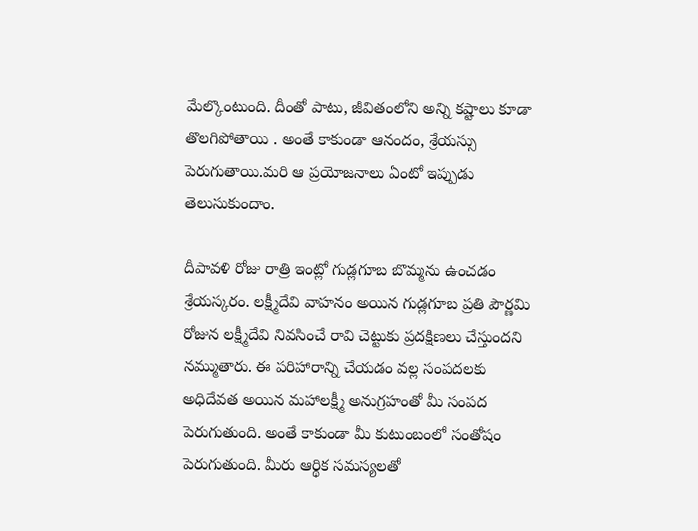మేల్కొంటుంది. దీంతో పాటు, జీవితంలోని అన్ని కష్టాలు కూడా తొలగిపోతాయి . అంతే కాకుండా ఆనందం, శ్రేయస్సు పెరుగుతాయి.మరి ఆ ప్రయోజనాలు ఏంటో ఇప్పుడు తెలుసుకుందాం.

దీపావళి రోజు రాత్రి ఇంట్లో గుడ్లగూబ బొమ్మను ఉంచడం శ్రేయస్కరం. లక్ష్మీదేవి వాహనం అయిన గుడ్లగూబ ప్రతి పౌర్ణమి రోజున లక్ష్మీదేవి నివసించే రావి చెట్టుకు ప్రదక్షిణలు చేస్తుందని నమ్ముతారు. ఈ పరిహారాన్ని చేయడం వల్ల సంపదలకు అధిదేవత అయిన మహాలక్ష్మీ అనుగ్రహంతో మీ సంపద పెరుగుతుంది. అంతే కాకుండా మీ కుటుంబంలో సంతోషం పెరుగుతుంది. మీరు ఆర్థిక సమస్యలతో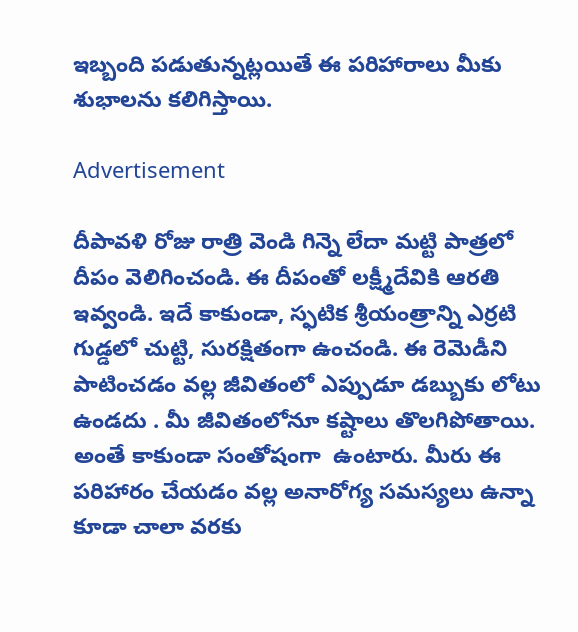ఇబ్బంది పడుతున్నట్లయితే ఈ పరిహారాలు మీకు శుభాలను కలిగిస్తాయి.

Advertisement

దీపావళి రోజు రాత్రి వెండి గిన్నె లేదా మట్టి పాత్రలో దీపం వెలిగించండి. ఈ దీపంతో లక్ష్మీదేవికి ఆరతి ఇవ్వండి. ఇదే కాకుండా, స్ఫటిక శ్రీయంత్రాన్ని ఎర్రటి గుడ్డలో చుట్టి, సురక్షితంగా ఉంచండి. ఈ రెమెడీని పాటించడం వల్ల జీవితంలో ఎప్పుడూ డబ్బుకు లోటు ఉండదు . మీ జీవితంలోనూ కష్టాలు తొలగిపోతాయి. అంతే కాకుండా సంతోషంగా  ఉంటారు. మీరు ఈ పరిహారం చేయడం వల్ల అనారోగ్య సమస్యలు ఉన్నా కూడా చాలా వరకు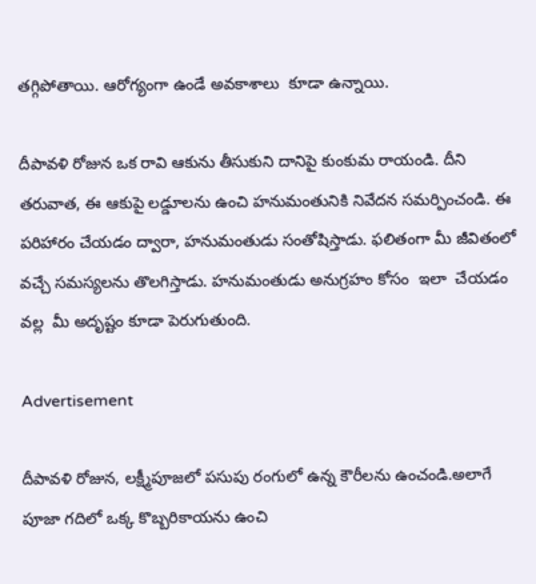తగ్గిపోతాయి. ఆరోగ్యంగా ఉండే అవకాశాలు  కూడా ఉన్నాయి.

దీపావళి రోజున ఒక రావి ఆకును తీసుకుని దానిపై కుంకుమ రాయండి. దీని తరువాత, ఈ ఆకుపై లడ్డూలను ఉంచి హనుమంతునికి నివేదన సమర్పించండి. ఈ పరిహారం చేయడం ద్వారా, హనుమంతుడు సంతోషిస్తాడు. ఫలితంగా మీ జీవితంలో వచ్చే సమస్యలను తొలగిస్తాడు. హనుమంతుడు అనుగ్రహం కోసం  ఇలా  చేయడం వల్ల  మీ అదృష్టం కూడా పెరుగుతుంది.

Advertisement

దీపావళి రోజున, లక్ష్మీపూజలో పసుపు రంగులో ఉన్న కౌరీలను ఉంచండి.అలాగే పూజా గదిలో ఒక్క కొబ్బరికాయను ఉంచి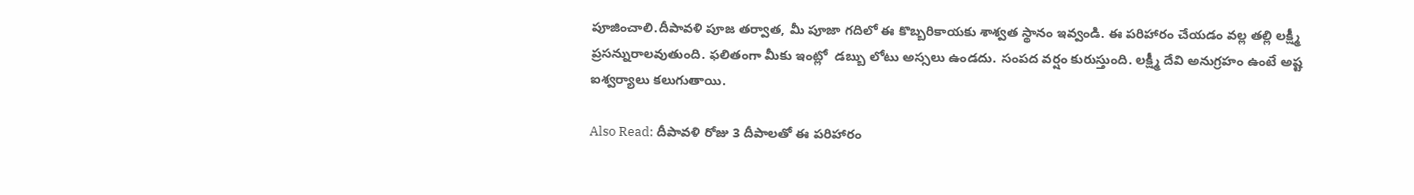పూజించాలి.దీపావళి పూజ తర్వాత, మీ పూజా గదిలో ఈ కొబ్బరికాయకు శాశ్వత స్థానం ఇవ్వండి. ఈ పరిహారం చేయడం వల్ల తల్లి లక్ష్మీ ప్రసన్నురాలవుతుంది. ఫలితంగా మీకు ఇంట్లో  డబ్బు లోటు అస్సలు ఉండదు. సంపద వర్షం కురుస్తుంది. లక్ష్మీ దేవి అనుగ్రహం ఉంటే అష్ట ఐశ్వర్యాలు కలుగుతాయి.

Also Read: దీపావళి రోజు 3 దీపాలతో ఈ పరిహారం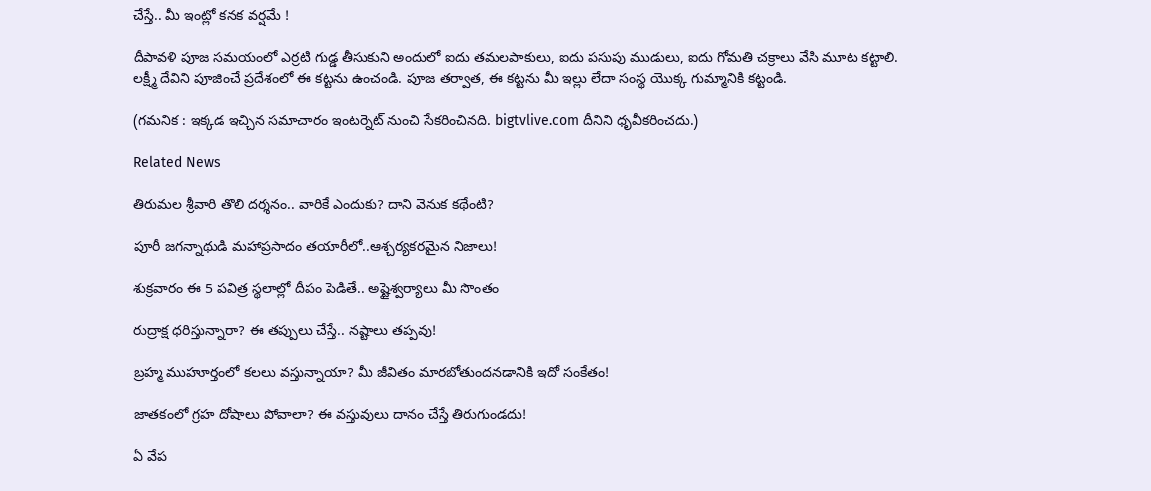చేస్తే.. మీ ఇంట్లో కనక వర్షమే !

దీపావళి పూజ సమయంలో ఎర్రటి గుడ్డ తీసుకుని అందులో ఐదు తమలపాకులు, ఐదు పసుపు ముడులు, ఐదు గోమతి చక్రాలు వేసి మూట కట్టాలి. లక్ష్మీ దేవిని పూజించే ప్రదేశంలో ఈ కట్టను ఉంచండి. పూజ తర్వాత, ఈ కట్టను మీ ఇల్లు లేదా సంస్థ యొక్క గుమ్మానికి కట్టండి.

(గమనిక : ఇక్కడ ఇచ్చిన సమాచారం ఇంటర్నెట్ నుంచి సేకరించినది. bigtvlive.com దీనిని ధృవీకరించదు.)

Related News

తిరుమల శ్రీవారి తొలి దర్శనం.. వారికే ఎందుకు? దాని వెనుక కథేంటి?

పూరీ జగన్నాథుడి మహాప్రసాదం తయారీలో..ఆశ్చర్యకరమైన నిజాలు!

శుక్రవారం ఈ 5 పవిత్ర స్థలాల్లో దీపం పెడితే.. అష్టైశ్వర్యాలు మీ సొంతం

రుద్రాక్ష ధరిస్తున్నారా? ఈ తప్పులు చేస్తే.. నష్టాలు తప్పవు!

బ్రహ్మ ముహూర్తంలో కలలు వస్తున్నాయా? మీ జీవితం మారబోతుందనడానికి ఇదో సంకేతం!

జాతకంలో గ్రహ దోషాలు పోవాలా? ఈ వస్తువులు దానం చేస్తే తిరుగుండదు!

ఏ వేప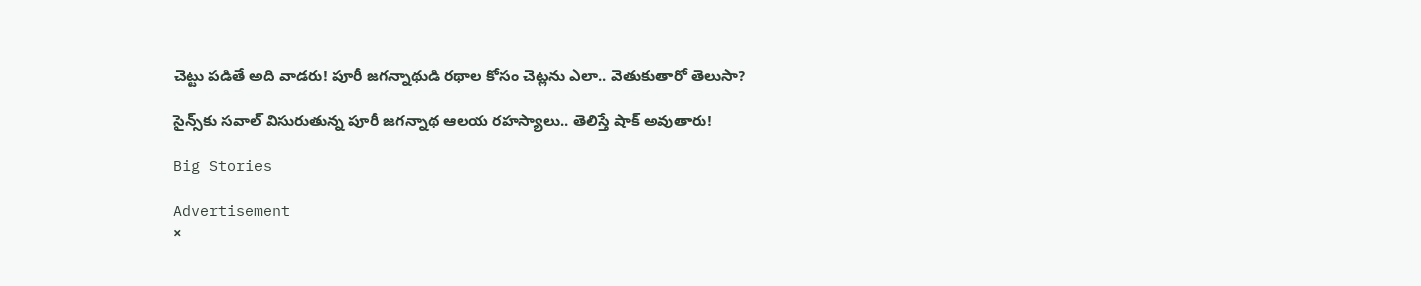చెట్టు పడితే అది వాడరు! పూరీ జగన్నాథుడి రథాల కోసం చెట్లను ఎలా.. వెతుకుతారో తెలుసా?

సైన్స్‌కు సవాల్ విసురుతున్న పూరీ జగన్నాథ ఆలయ రహస్యాలు.. తెలిస్తే షాక్ అవుతారు!

Big Stories

Advertisement
×